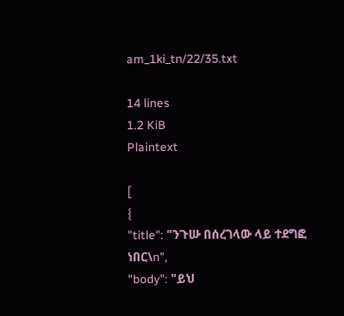am_1ki_tn/22/35.txt

14 lines
1.2 KiB
Plaintext

[
{
"title": "ንጉሡ በሰረገላው ላይ ተደግፎ ነበር\n",
"body": "ይህ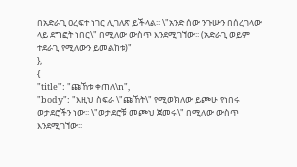በአድራጊ ዐረፍተ ነገር ሊገለጽ ይችላል፡፡ \"አንድ ሰው ንጉሡን በሰረገላው ላይ ደግፎት ነበር\" በሚለው ውስጥ እንደሚገኘው፡፡ (አድራጊ ወይም ተደራጊ የሚለውን ይመልከቱ)"
},
{
"title": "ጩኸቱ ቀጠለ\n",
"body": "እዚህ ስፍራ \"ጩኸት\" የሚወክለው ይጮሁ የነበሩ ወታደሮችን ነው፡፡ \"ወታደሮቹ መጮህ ጀመሩ\" በሚለው ውስጥ እንደሚገኘው፡፡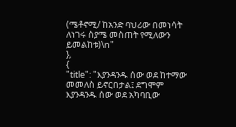(ሜቶኖሚ/ ከአንድ ባህሪው በመነሳት ለነገሩ ስያሜ መስጠት የሚለውን ይመልከቱ)\n"
},
{
"title": "እያንዳንዱ ሰው ወደ ከተማው መመለስ ይኖርበታል፤ ደግሞም እያንዳንዱ ሰው ወደ አካባቢው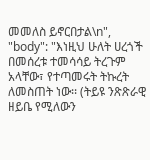መመለስ ይኖርበታል\n",
"body": "እነዚህ ሁለት ሀረጎች በመሰረቱ ተመሳሳይ ትረጉም አላቸው፣ የተጣመሩት ትኩረት ለመስጠት ነው፡፡ (ትይዩ ንጽጽራዊ ዘይቤ የሚለውን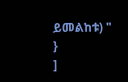ይመልከቱ) "
}
]